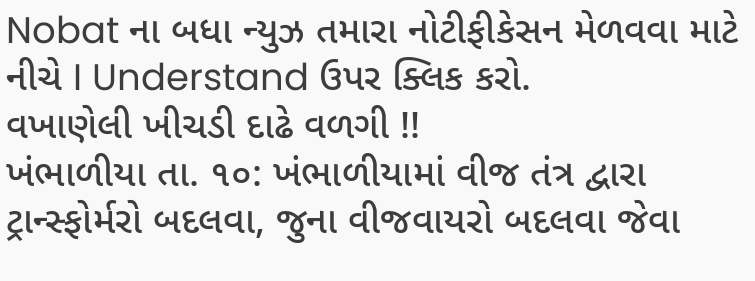Nobat ના બધા ન્યુઝ તમારા નોટીફીકેસન મેળવવા માટે નીચે I Understand ઉપર ક્લિક કરો.
વખાણેલી ખીચડી દાઢે વળગી !!
ખંભાળીયા તા. ૧૦: ખંભાળીયામાં વીજ તંત્ર દ્વારા ટ્રાન્સ્ફોર્મરો બદલવા, જુના વીજવાયરો બદલવા જેવા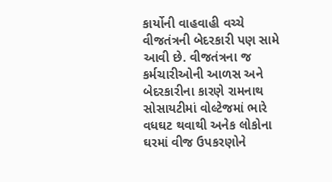કાર્યોની વાહવાહી વચ્ચે વીજતંત્રની બેદરકારી પણ સામે આવી છે. વીજતંત્રના જ કર્મચારીઓની આળસ અને બેદરકારીના કારણે રામનાથ સોસાયટીમાં વોલ્ટેજમાં ભારે વધઘટ થવાથી અનેક લોકોના ઘરમાં વીજ ઉપકરણોને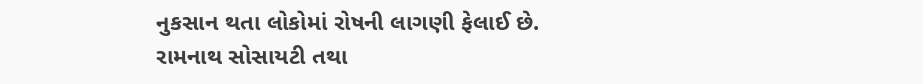નુકસાન થતા લોકોમાં રોષની લાગણી ફેલાઈ છે.
રામનાથ સોસાયટી તથા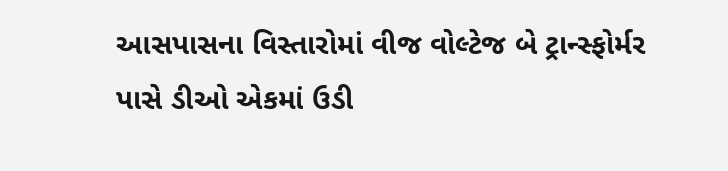આસપાસના વિસ્તારોમાં વીજ વોલ્ટેજ બે ટ્રાન્સ્ફોર્મર પાસે ડીઓ એકમાં ઉડી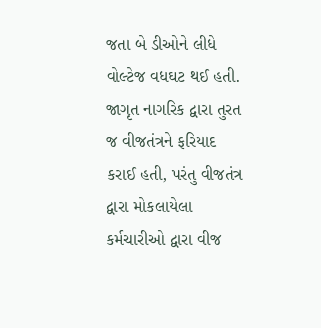જતા બે ડીઓને લીધે વોલ્ટેજ વધઘટ થઈ હતી. જાગૃત નાગરિક દ્વારા તુરત જ વીજતંત્રને ફરિયાદ કરાઈ હતી, પરંતુ વીજતંત્ર દ્વારા મોકલાયેલા કર્મચારીઓ દ્વારા વીજ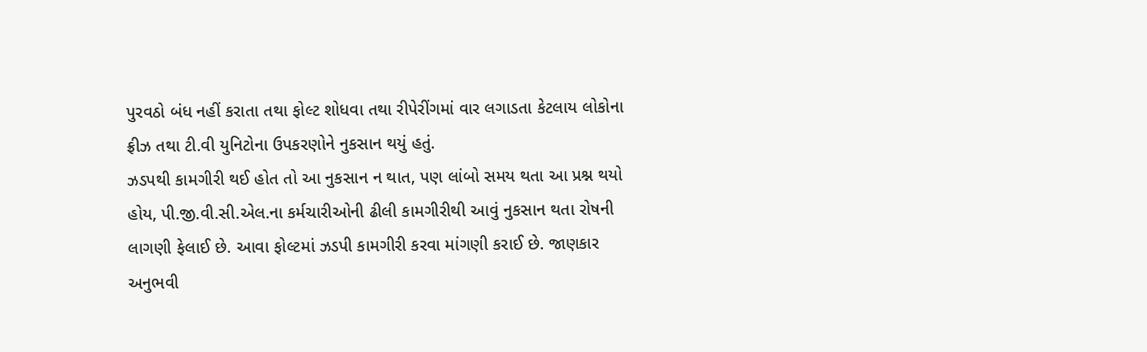પુરવઠો બંધ નહીં કરાતા તથા ફોલ્ટ શોધવા તથા રીપેરીંગમાં વાર લગાડતા કેટલાય લોકોના ફ્રીઝ તથા ટી.વી યુનિટોના ઉપકરણોને નુકસાન થયું હતું.
ઝડપથી કામગીરી થઈ હોત તો આ નુકસાન ન થાત, પણ લાંબો સમય થતા આ પ્રશ્ન થયો હોય, પી.જી.વી.સી.એલ.ના કર્મચારીઓની ઢીલી કામગીરીથી આવું નુકસાન થતા રોષની લાગણી ફેલાઈ છે. આવા ફોલ્ટમાં ઝડપી કામગીરી કરવા માંગણી કરાઈ છે. જાણકાર અનુભવી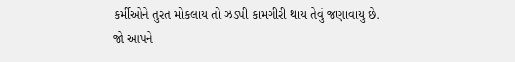કર્મીઓને તુરત મોકલાય તો ઝડપી કામગીરી થાય તેવું જણાવાયુ છે.
જો આપને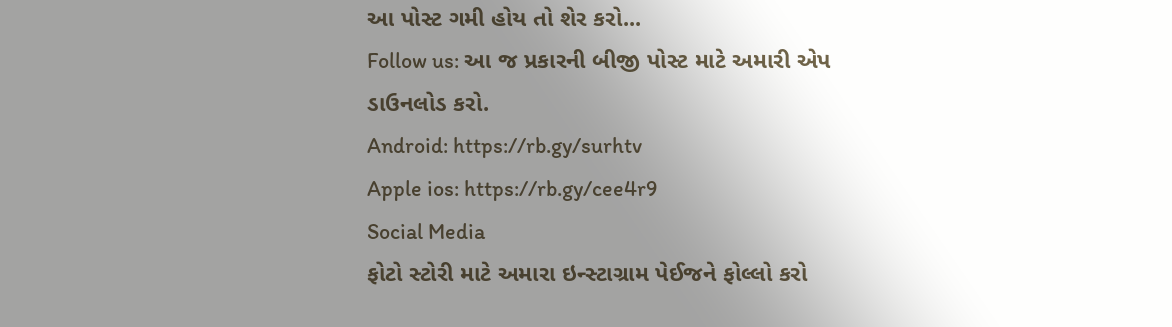આ પોસ્ટ ગમી હોય તો શેર કરો...
Follow us: આ જ પ્રકારની બીજી પોસ્ટ માટે અમારી એપ ડાઉનલોડ કરો.
Android: https://rb.gy/surhtv
Apple ios: https://rb.gy/cee4r9
Social Media
ફોટો સ્ટોરી માટે અમારા ઇન્સ્ટાગ્રામ પેઈજને ફોલ્લો કરો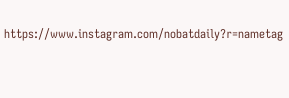https://www.instagram.com/nobatdaily?r=nametag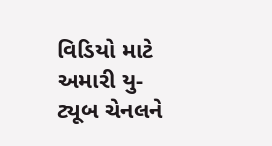વિડિયો માટે અમારી યુ-ટ્યૂબ ચેનલને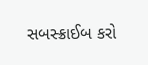સબસ્ક્રાઈબ કરો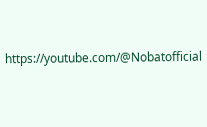https://youtube.com/@Nobatofficial